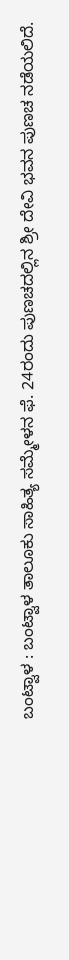ಬಂಟ್ವಾಳ : ಬಂಟ್ವಾಳ ತಾಲೂಕು ಸಾಹಿತ್ಯ ಸಮ್ಮೇಳನ ಫೆ. 24ರಂದು ಪುಣಚದಲ್ಲಿನ ಶ್ರೀ ದೇವಿ ಭವನ ಪುಣಚ ನಡೆಯಲಿದೆ.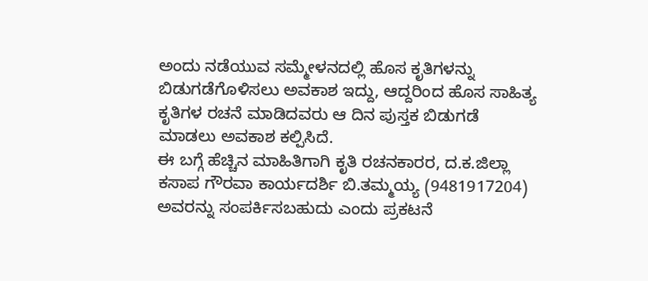ಅಂದು ನಡೆಯುವ ಸಮ್ಮೇಳನದಲ್ಲಿ ಹೊಸ ಕೃತಿಗಳನ್ನು ಬಿಡುಗಡೆಗೊಳಿಸಲು ಅವಕಾಶ ಇದ್ದು, ಆದ್ದರಿಂದ ಹೊಸ ಸಾಹಿತ್ಯ ಕೃತಿಗಳ ರಚನೆ ಮಾಡಿದವರು ಆ ದಿನ ಪುಸ್ತಕ ಬಿಡುಗಡೆ ಮಾಡಲು ಅವಕಾಶ ಕಲ್ಪಿಸಿದೆ.
ಈ ಬಗ್ಗೆ ಹೆಚ್ಚಿನ ಮಾಹಿತಿಗಾಗಿ ಕೃತಿ ರಚನಕಾರರ, ದ.ಕ.ಜಿಲ್ಲಾ ಕಸಾಪ ಗೌರವಾ ಕಾರ್ಯದರ್ಶಿ ಬಿ.ತಮ್ಮಯ್ಯ (9481917204) ಅವರನ್ನು ಸಂಪರ್ಕಿಸಬಹುದು ಎಂದು ಪ್ರಕಟನೆ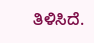ತಿಳಿಸಿದೆ.